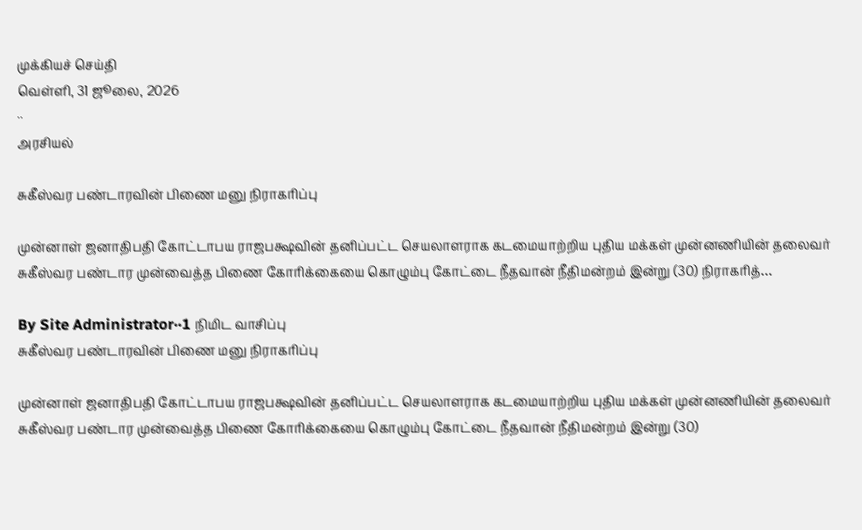முக்கியச் செய்தி
வெள்ளி, 31 ஜூலை, 2026
··
அரசியல்

சுகீஸ்வர பண்டாரவின் பிணை மனு நிராகரிப்பு

முன்னாள் ஜனாதிபதி கோட்டாபய ராஜபக்ஷவின் தனிப்பட்ட செயலாளராக கடமையாற்றிய புதிய மக்கள் முன்னணியின் தலைவர் சுகீஸ்வர பண்டார முன்வைத்த பிணை கோரிக்கையை கொழும்பு கோட்டை நீதவான் நீதிமன்றம் இன்று (30) நிராகரித்…

By Site Administrator··1 நிமிட வாசிப்பு
சுகீஸ்வர பண்டாரவின் பிணை மனு நிராகரிப்பு

முன்னாள் ஜனாதிபதி கோட்டாபய ராஜபக்ஷவின் தனிப்பட்ட செயலாளராக கடமையாற்றிய புதிய மக்கள் முன்னணியின் தலைவர் சுகீஸ்வர பண்டார முன்வைத்த பிணை கோரிக்கையை கொழும்பு கோட்டை நீதவான் நீதிமன்றம் இன்று (30)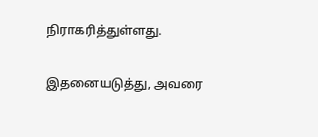நிராகரித்துள்ளது.

இதனையடுத்து, அவரை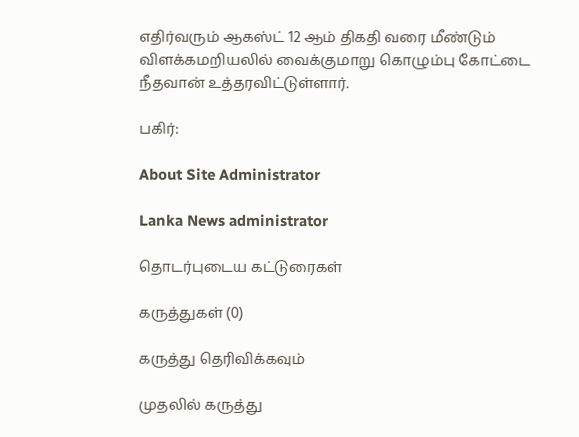எதிர்வரும் ஆகஸ்ட் 12 ஆம் திகதி வரை மீண்டும் விளக்கமறியலில் வைக்குமாறு கொழும்பு கோட்டை நீதவான் உத்தரவிட்டுள்ளார்.

பகிர்:

About Site Administrator

Lanka News administrator

தொடர்புடைய கட்டுரைகள்

கருத்துகள் (0)

கருத்து தெரிவிக்கவும்

முதலில் கருத்து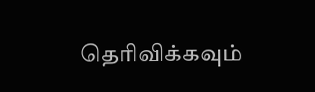தெரிவிக்கவும்